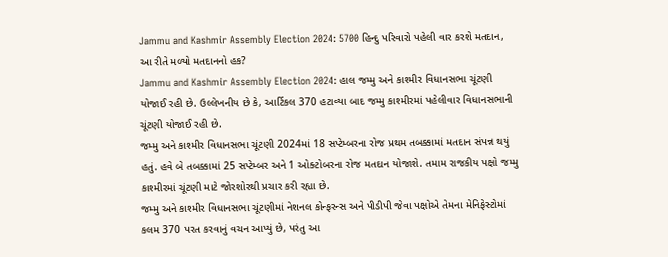Jammu and Kashmir Assembly Election 2024: 5700 હિન્દુ પરિવારો પહેલી વાર કરશે મતદાન, આ રીતે મળ્યો મતદાનનો હક?
Jammu and Kashmir Assembly Election 2024: હાલ જમ્મુ અને કાશ્મીર વિધાનસભા ચૂંટણી યોજાઈ રહી છે. ઉલ્લેખનીય છે કે, આર્ટિકલ 370 હટાવ્યા બાદ જમ્મુ કાશ્મીરમાં પહેલીવાર વિધાનસભાની ચૂંટણી યોજાઈ રહી છે.
જમ્મુ અને કાશ્મીર વિધાનસભા ચૂંટણી 2024માં 18 સપ્ટેમ્બરના રોજ પ્રથમ તબક્કામાં મતદાન સંપન્ન થયું હતું. હવે બે તબક્કામાં 25 સપ્ટેમ્બર અને 1 ઓક્ટોબરના રોજ મતદાન યોજાશે. તમામ રાજકીય પક્ષો જમ્મુ કાશ્મીરમાં ચૂંટણી માટે જોરશોરથી પ્રચાર કરી રહ્યા છે.
જમ્મુ અને કાશ્મીર વિધાનસભા ચૂંટણીમાં નેશનલ કોન્ફરન્સ અને પીડીપી જેવા પક્ષોએ તેમના મેનિફેસ્ટોમાં કલમ 370 પરત કરવાનું વચન આપ્યું છે, પરંતુ આ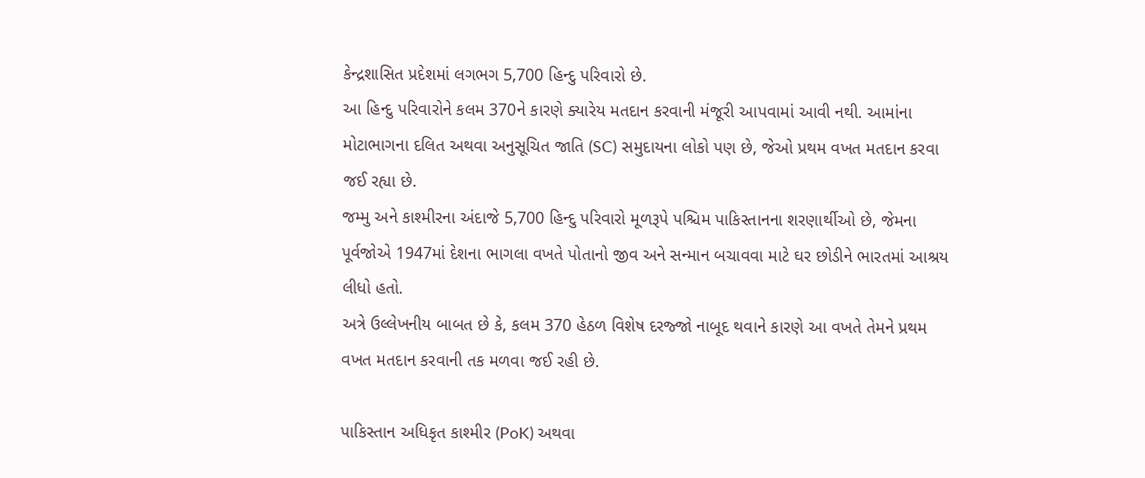કેન્દ્રશાસિત પ્રદેશમાં લગભગ 5,700 હિન્દુ પરિવારો છે.
આ હિન્દુ પરિવારોને કલમ 370ને કારણે ક્યારેય મતદાન કરવાની મંજૂરી આપવામાં આવી નથી. આમાંના મોટાભાગના દલિત અથવા અનુસૂચિત જાતિ (SC) સમુદાયના લોકો પણ છે, જેઓ પ્રથમ વખત મતદાન કરવા જઈ રહ્યા છે.
જમ્મુ અને કાશ્મીરના અંદાજે 5,700 હિન્દુ પરિવારો મૂળરૂપે પશ્ચિમ પાકિસ્તાનના શરણાર્થીઓ છે, જેમના પૂર્વજોએ 1947માં દેશના ભાગલા વખતે પોતાનો જીવ અને સન્માન બચાવવા માટે ઘર છોડીને ભારતમાં આશ્રય લીધો હતો.
અત્રે ઉલ્લેખનીય બાબત છે કે, કલમ 370 હેઠળ વિશેષ દરજ્જો નાબૂદ થવાને કારણે આ વખતે તેમને પ્રથમ વખત મતદાન કરવાની તક મળવા જઈ રહી છે.

પાકિસ્તાન અધિકૃત કાશ્મીર (PoK) અથવા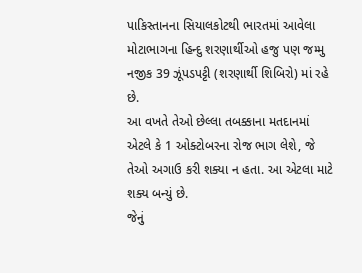પાકિસ્તાનના સિયાલકોટથી ભારતમાં આવેલા મોટાભાગના હિન્દુ શરણાર્થીઓ હજુ પણ જમ્મુ નજીક 39 ઝૂંપડપટ્ટી (શરણાર્થી શિબિરો) માં રહે છે.
આ વખતે તેઓ છેલ્લા તબક્કાના મતદાનમાં એટલે કે 1 ઓક્ટોબરના રોજ ભાગ લેશે, જે તેઓ અગાઉ કરી શક્યા ન હતા. આ એટલા માટે શક્ય બન્યું છે.
જેનું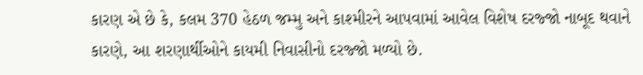કારણ એ છે કે, કલમ 370 હેઠળ જમ્મુ અને કાશ્મીરને આપવામાં આવેલ વિશેષ દરજ્જો નાબૂદ થવાને કારણે, આ શરણાર્થીઓને કાયમી નિવાસીનો દરજ્જો મળ્યો છે.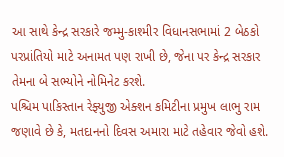આ સાથે કેન્દ્ર સરકારે જમ્મુ-કાશ્મીર વિધાનસભામાં 2 બેઠકો પરપ્રાંતિયો માટે અનામત પણ રાખી છે, જેના પર કેન્દ્ર સરકાર તેમના બે સભ્યોને નોમિનેટ કરશે.
પશ્ચિમ પાકિસ્તાન રેફ્યુજી એક્શન કમિટીના પ્રમુખ લાભુ રામ જણાવે છે કે, મતદાનનો દિવસ અમારા માટે તહેવાર જેવો હશે.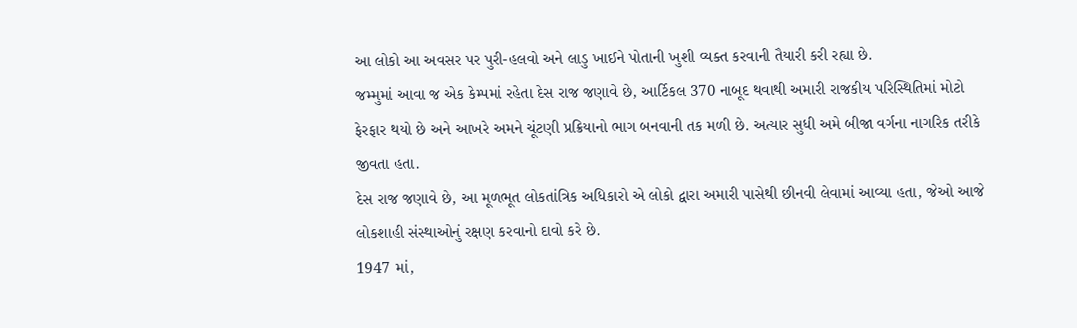આ લોકો આ અવસર પર પુરી-હલવો અને લાડુ ખાઈને પોતાની ખુશી વ્યક્ત કરવાની તૈયારી કરી રહ્યા છે.
જમ્મુમાં આવા જ એક કેમ્પમાં રહેતા દેસ રાજ જણાવે છે, આર્ટિકલ 370 નાબૂદ થવાથી અમારી રાજકીય પરિસ્થિતિમાં મોટો ફેરફાર થયો છે અને આખરે અમને ચૂંટણી પ્રક્રિયાનો ભાગ બનવાની તક મળી છે. અત્યાર સુધી અમે બીજા વર્ગના નાગરિક તરીકે જીવતા હતા.
દેસ રાજ જણાવે છે, આ મૂળભૂત લોકતાંત્રિક અધિકારો એ લોકો દ્વારા અમારી પાસેથી છીનવી લેવામાં આવ્યા હતા, જેઓ આજે લોકશાહી સંસ્થાઓનું રક્ષણ કરવાનો દાવો કરે છે.
1947 માં,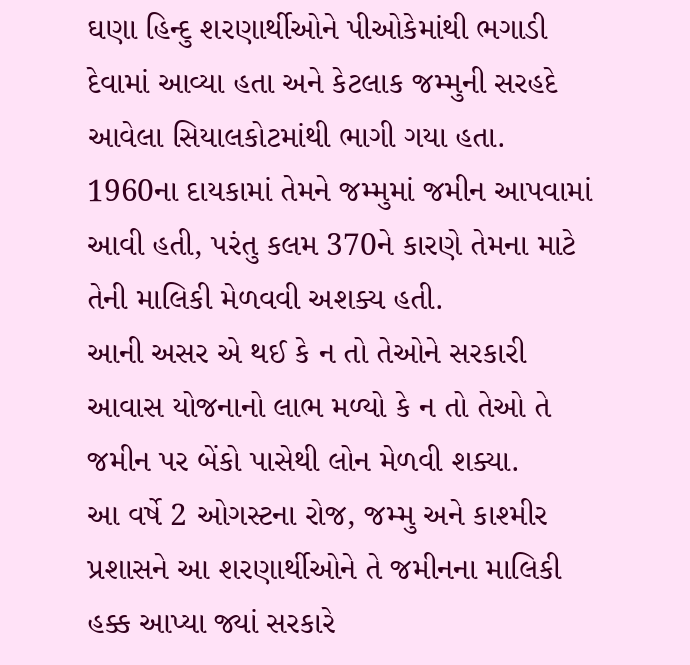ઘણા હિન્દુ શરણાર્થીઓને પીઓકેમાંથી ભગાડી દેવામાં આવ્યા હતા અને કેટલાક જમ્મુની સરહદે આવેલા સિયાલકોટમાંથી ભાગી ગયા હતા.
1960ના દાયકામાં તેમને જમ્મુમાં જમીન આપવામાં આવી હતી, પરંતુ કલમ 370ને કારણે તેમના માટે તેની માલિકી મેળવવી અશક્ય હતી.
આની અસર એ થઈ કે ન તો તેઓને સરકારી આવાસ યોજનાનો લાભ મળ્યો કે ન તો તેઓ તે જમીન પર બેંકો પાસેથી લોન મેળવી શક્યા.
આ વર્ષે 2 ઓગસ્ટના રોજ, જમ્મુ અને કાશ્મીર પ્રશાસને આ શરણાર્થીઓને તે જમીનના માલિકી હક્ક આપ્યા જ્યાં સરકારે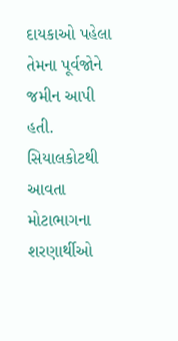દાયકાઓ પહેલા તેમના પૂર્વજોને જમીન આપી હતી.
સિયાલકોટથી આવતા મોટાભાગના શરણાર્થીઓ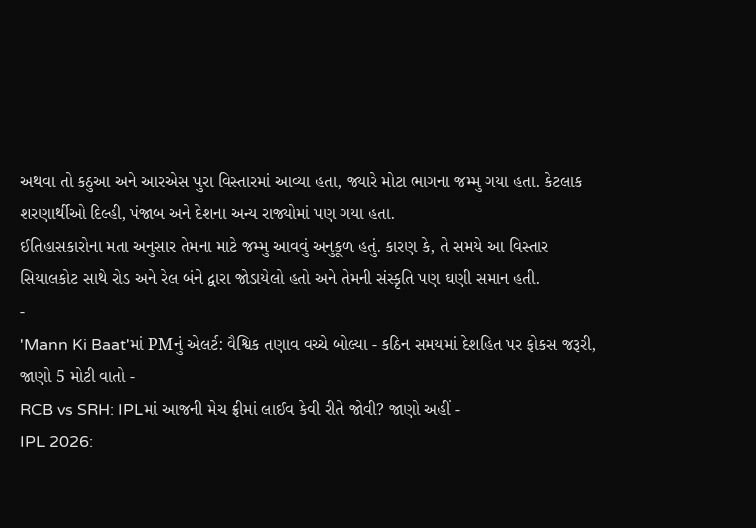અથવા તો કઠુઆ અને આરએસ પુરા વિસ્તારમાં આવ્યા હતા, જ્યારે મોટા ભાગના જમ્મુ ગયા હતા. કેટલાક શરણાર્થીઓ દિલ્હી, પંજાબ અને દેશના અન્ય રાજ્યોમાં પણ ગયા હતા.
ઈતિહાસકારોના મતા અનુસાર તેમના માટે જમ્મુ આવવું અનુકૂળ હતું. કારણ કે, તે સમયે આ વિસ્તાર સિયાલકોટ સાથે રોડ અને રેલ બંને દ્વારા જોડાયેલો હતો અને તેમની સંસ્કૃતિ પણ ઘણી સમાન હતી.
-
'Mann Ki Baat'માં PMનું એલર્ટ: વૈશ્વિક તણાવ વચ્ચે બોલ્યા - કઠિન સમયમાં દેશહિત પર ફોકસ જરૂરી, જાણો 5 મોટી વાતો -
RCB vs SRH: IPLમાં આજની મેચ ફ્રીમાં લાઈવ કેવી રીતે જોવી? જાણો અહીં -
IPL 2026: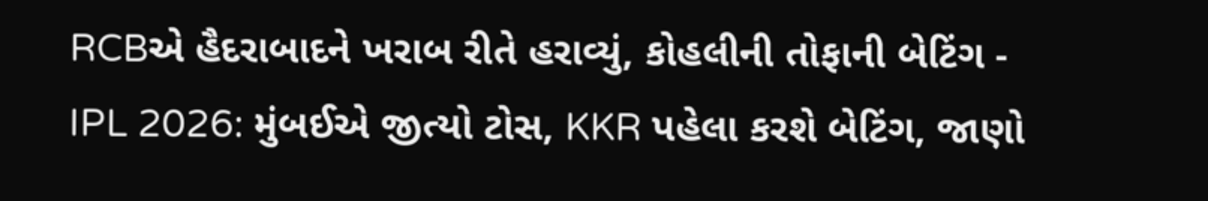RCBએ હૈદરાબાદને ખરાબ રીતે હરાવ્યું, કોહલીની તોફાની બેટિંગ -
IPL 2026: મુંબઈએ જીત્યો ટોસ, KKR પહેલા કરશે બેટિંગ, જાણો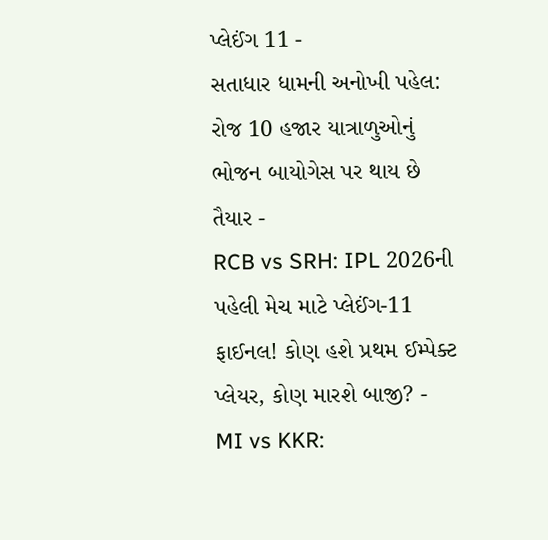પ્લેઈંગ 11 -
સતાધાર ધામની અનોખી પહેલ: રોજ 10 હજાર યાત્રાળુઓનું ભોજન બાયોગેસ પર થાય છે તૈયાર -
RCB vs SRH: IPL 2026ની પહેલી મેચ માટે પ્લેઈંગ-11 ફાઈનલ! કોણ હશે પ્રથમ ઈમ્પેક્ટ પ્લેયર, કોણ મારશે બાજી? -
MI vs KKR: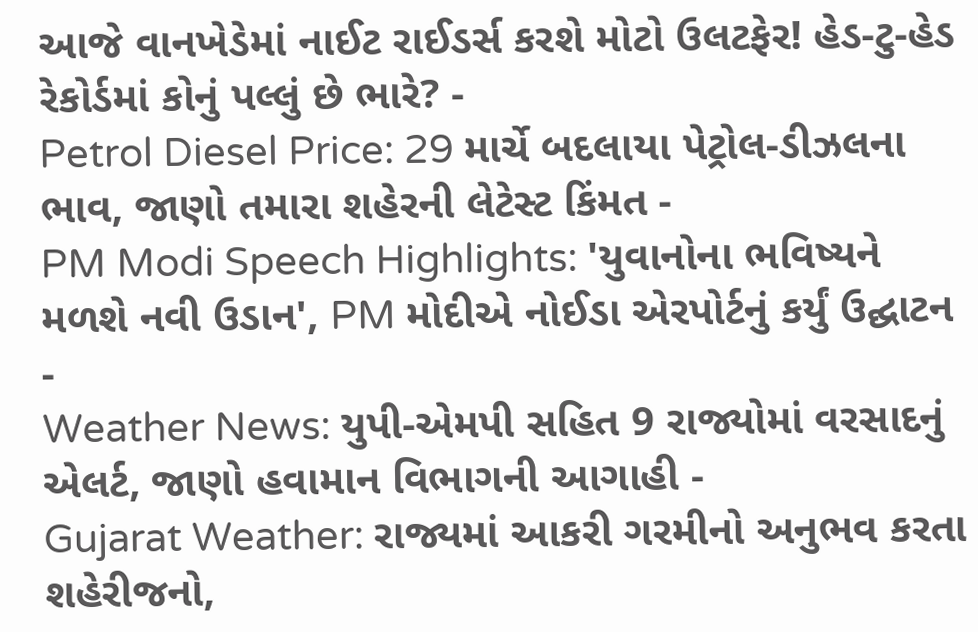આજે વાનખેડેમાં નાઈટ રાઈડર્સ કરશે મોટો ઉલટફેર! હેડ-ટુ-હેડ રેકોર્ડમાં કોનું પલ્લું છે ભારે? -
Petrol Diesel Price: 29 માર્ચે બદલાયા પેટ્રોલ-ડીઝલના ભાવ, જાણો તમારા શહેરની લેટેસ્ટ કિંમત -
PM Modi Speech Highlights: 'યુવાનોના ભવિષ્યને મળશે નવી ઉડાન', PM મોદીએ નોઈડા એરપોર્ટનું કર્યું ઉદ્ઘાટન -
Weather News: યુપી-એમપી સહિત 9 રાજ્યોમાં વરસાદનું એલર્ટ, જાણો હવામાન વિભાગની આગાહી -
Gujarat Weather: રાજ્યમાં આકરી ગરમીનો અનુભવ કરતા શહેરીજનો,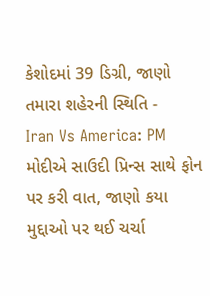કેશોદમાં 39 ડિગ્રી, જાણો તમારા શહેરની સ્થિતિ -
Iran Vs America: PM મોદીએ સાઉદી પ્રિન્સ સાથે ફોન પર કરી વાત, જાણો કયા મુદ્દાઓ પર થઈ ચર્ચા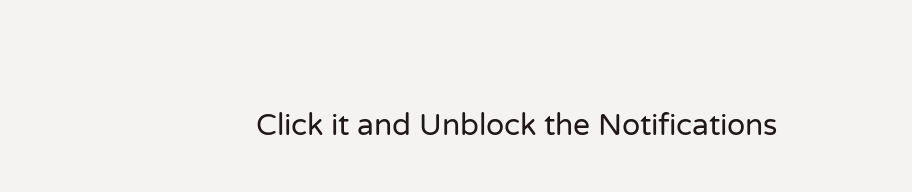Click it and Unblock the Notifications